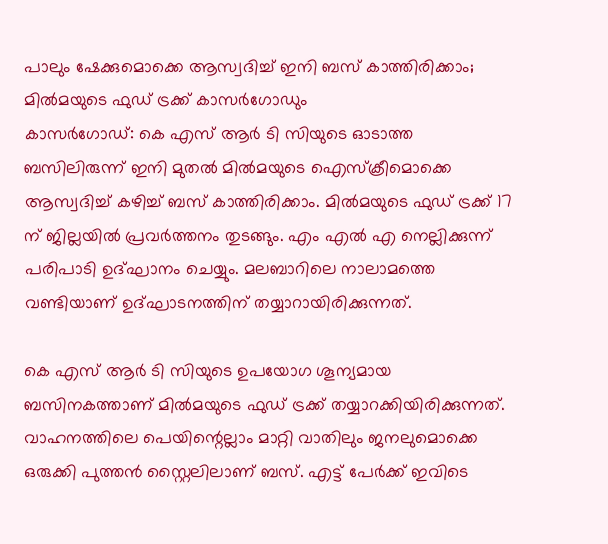പാലും ഷേക്കുമൊക്കെ ആസ്വദിച്ച് ഇനി ബസ് കാത്തിരിക്കാം; മിൽമയുടെ ഫുഡ് ട്രക്ക് കാസർഗോഡും
കാസർഗോഡ്: കെ എസ് ആർ ടി സിയുടെ ഓടാത്ത ബസിലിരുന്ന് ഇനി മുതൽ മിൽമയുടെ ഐസ്ക്രീമൊക്കെ ആസ്വദിച്ച് കഴിച്ച് ബസ് കാത്തിരിക്കാം. മിൽമയുടെ ഫുഡ് ട്രക്ക് 17 ന് ജില്ലയിൽ പ്രവർത്തനം തുടങ്ങും. എം എൽ എ നെല്ലിക്കുന്ന് പരിപാടി ഉദ്ഘാനം ചെയ്യും. മലബാറിലെ നാലാമത്തെ വണ്ടിയാണ് ഉദ്ഘാടനത്തിന് തയ്യാറായിരിക്കുന്നത്.

കെ എസ് ആർ ടി സിയുടെ ഉപയോഗ ശൂന്യമായ ബസിനകത്താണ് മിൽമയുടെ ഫുഡ് ട്രക്ക് തയ്യാറക്കിയിരിക്കുന്നത്. വാഹനത്തിലെ പെയിന്റെല്ലാം മാറ്റി വാതിലും ജനലുമൊക്കെ ഒരുക്കി പുത്തൻ സ്റ്റൈലിലാണ് ബസ്. എട്ട് പേർക്ക് ഇവിടെ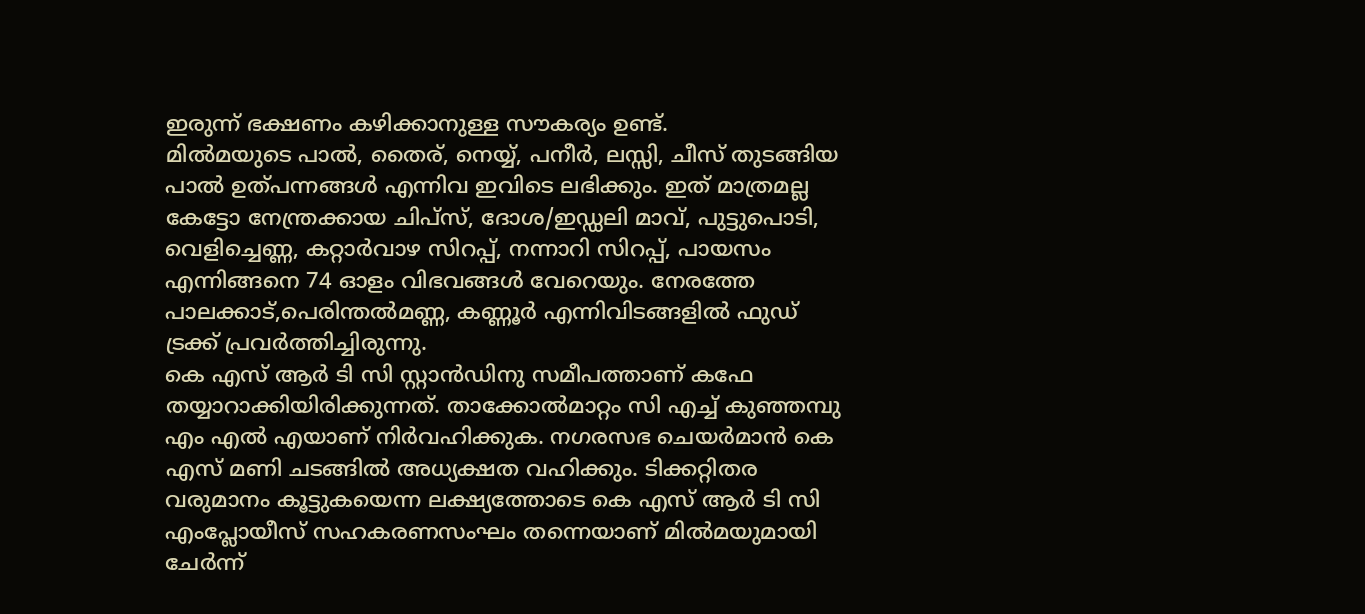ഇരുന്ന് ഭക്ഷണം കഴിക്കാനുള്ള സൗകര്യം ഉണ്ട്.
മിൽമയുടെ പാൽ, തൈര്, നെയ്യ്, പനീർ, ലസ്സി, ചീസ് തുടങ്ങിയ പാൽ ഉത്പന്നങ്ങൾ എന്നിവ ഇവിടെ ലഭിക്കും. ഇത് മാത്രമല്ല കേട്ടോ നേന്ത്രക്കായ ചിപ്സ്, ദോശ/ഇഡ്ഡലി മാവ്, പുട്ടുപൊടി, വെളിച്ചെണ്ണ, കറ്റാർവാഴ സിറപ്പ്, നന്നാറി സിറപ്പ്, പായസം എന്നിങ്ങനെ 74 ഓളം വിഭവങ്ങൾ വേറെയും. നേരത്തേ പാലക്കാട്,പെരിന്തൽമണ്ണ, കണ്ണൂർ എന്നിവിടങ്ങളിൽ ഫുഡ് ട്രക്ക് പ്രവർത്തിച്ചിരുന്നു.
കെ എസ് ആർ ടി സി സ്റ്റാൻഡിനു സമീപത്താണ് കഫേ തയ്യാറാക്കിയിരിക്കുന്നത്. താക്കോൽമാറ്റം സി എച്ച് കുഞ്ഞമ്പു എം എൽ എയാണ് നിർവഹിക്കുക. നഗരസഭ ചെയർമാൻ കെ എസ് മണി ചടങ്ങിൽ അധ്യക്ഷത വഹിക്കും. ടിക്കറ്റിതര വരുമാനം കൂട്ടുകയെന്ന ലക്ഷ്യത്തോടെ കെ എസ് ആർ ടി സി എംപ്ലോയീസ് സഹകരണസംഘം തന്നെയാണ് മിൽമയുമായി ചേർന്ന്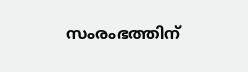സംരംഭത്തിന്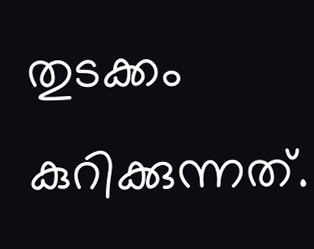തുടക്കം കുറിക്കുന്നത്.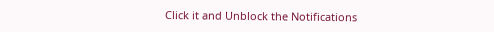Click it and Unblock the Notifications